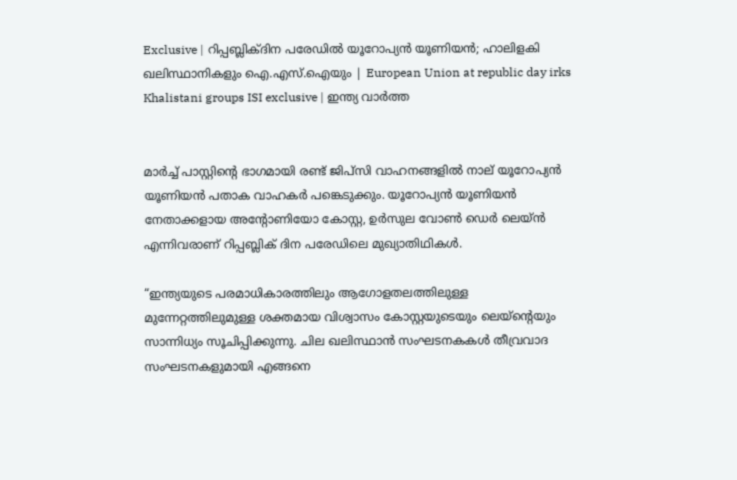Exclusive | റിപ്പബ്ലിക്ദിന പരേഡില്‍ യൂറോപ്യന്‍ യൂണിയന്‍; ഹാലിളകി ഖലിസ്ഥാനികളും ഐ.എസ്.ഐയും | European Union at republic day irks Khalistani groups ISI exclusive | ഇന്ത്യ വാർത്ത


മാർച്ച് പാസ്റ്റിന്റെ ഭാഗമായി രണ്ട് ജിപ്‌സി വാഹനങ്ങളിൽ നാല് യൂറോപ്യൻ യൂണിയൻ പതാക വാഹകർ പങ്കെടുക്കും. യൂറോപ്യൻ യൂണിയൻ നേതാക്കളായ അന്റോണിയോ കോസ്റ്റ, ഉർസുല വോൺ ഡെർ ലെയ്ൻ എന്നിവരാണ് റിപ്പബ്ലിക് ദിന പരേഡിലെ മുഖ്യാതിഥികൾ.

“ഇന്ത്യയുടെ പരമാധികാരത്തിലും ആഗോളതലത്തിലുള്ള മുന്നേറ്റത്തിലുമുള്ള ശക്തമായ വിശ്വാസം കോസ്റ്റയുടെയും ലെയ്‌ന്റെയും സാന്നിധ്യം സൂചിപ്പിക്കുന്നു. ചില ഖലിസ്ഥാൻ സംഘടനകകൾ തീവ്രവാദ സംഘടനകളുമായി എങ്ങനെ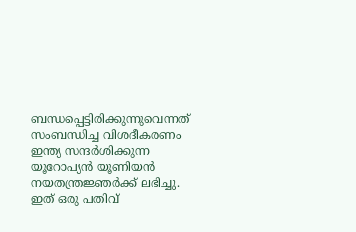ബന്ധപ്പെട്ടിരിക്കുന്നുവെന്നത് സംബന്ധിച്ച വിശദീകരണം ഇന്ത്യ സന്ദർശിക്കുന്ന യൂറോപ്യൻ യൂണിയൻ നയതന്ത്രജ്ഞർക്ക് ലഭിച്ചു. ഇത് ഒരു പതിവ്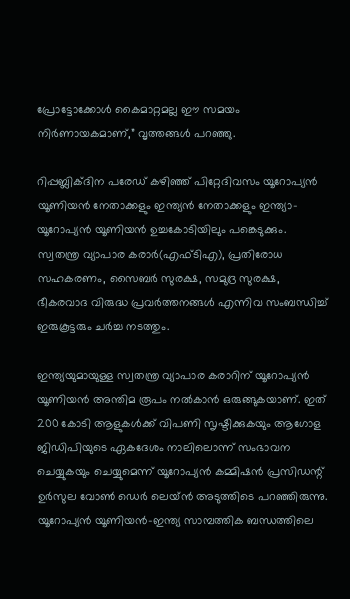പ്രോട്ടോക്കോൾ കൈമാറ്റമല്ല ഈ സമയം നിർണായകമാണ്,” വൃത്തങ്ങൾ പറഞ്ഞു.

റിപ്പബ്ലിക്ദിന പരേഡ് കഴിഞ്ഞ് പിറ്റേദിവസം യൂറോപ്യൻ യൂണിയൻ നേതാക്കളും ഇന്ത്യൻ നേതാക്കളും ഇന്ത്യാ-യൂറോപ്യൻ യൂണിയൻ ഉച്ചകോടിയിലും പങ്കെടുക്കും. സ്വതന്ത്ര വ്യാപാര കരാർ(എഫ്ടിഎ), പ്രതിരോധ സഹകരണം, സൈബർ സുരക്ഷ, സമുദ്ര സുരക്ഷ, ഭീകരവാദ വിരുദ്ധ പ്രവർത്തനങ്ങൾ എന്നിവ സംബന്ധിച്ച് ഇരുകൂട്ടരും ചർച്ച നടത്തും.

ഇന്ത്യയുമായുള്ള സ്വതന്ത്ര വ്യാപാര കരാറിന് യൂറോപ്യൻ യൂണിയൻ അന്തിമ രൂപം നൽകാൻ ഒരുങ്ങുകയാണ്. ഇത് 200 കോടി ആളുകൾക്ക് വിപണി സൃഷ്ടിക്കുകയും ആഗോള ജിഡിപിയുടെ ഏകദേശം നാലിലൊന്ന് സംഭാവന ചെയ്യുകയും ചെയ്യുമെന്ന് യൂറോപ്യൻ കമ്മിഷൻ പ്രസിഡന്റ് ഉർസുല വോൺ ഡെർ ലെയ്ൻ അടുത്തിടെ പറഞ്ഞിരുന്നു. യൂറോപ്യൻ യൂണിയൻ-ഇന്ത്യ സാമ്പത്തിക ബന്ധത്തിലെ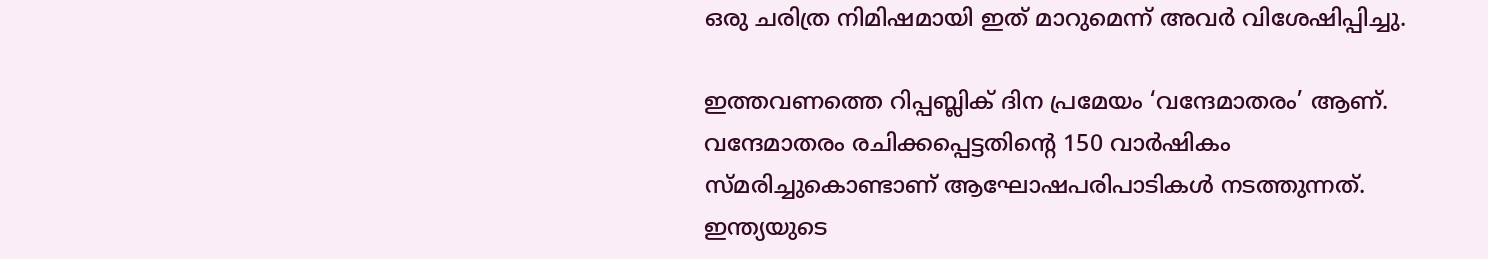ഒരു ചരിത്ര നിമിഷമായി ഇത് മാറുമെന്ന് അവർ വിശേഷിപ്പിച്ചു.

ഇത്തവണത്തെ റിപ്പബ്ലിക് ദിന പ്രമേയം ‘വന്ദേമാതരം’ ആണ്. വന്ദേമാതരം രചിക്കപ്പെട്ടതിന്റെ 150 വാർഷികം സ്മരിച്ചുകൊണ്ടാണ് ആഘോഷപരിപാടികൾ നടത്തുന്നത്. ഇന്ത്യയുടെ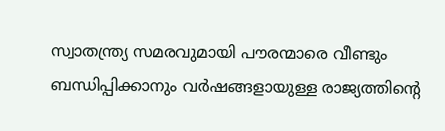സ്വാതന്ത്ര്യ സമരവുമായി പൗരന്മാരെ വീണ്ടും ബന്ധിപ്പിക്കാനും വർഷങ്ങളായുള്ള രാജ്യത്തിന്റെ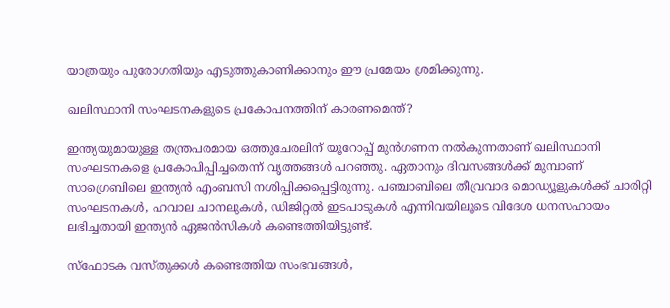യാത്രയും പുരോഗതിയും എടുത്തുകാണിക്കാനും ഈ പ്രമേയം ശ്രമിക്കുന്നു.

ഖലിസ്ഥാനി സംഘടനകളുടെ പ്രകോപനത്തിന് കാരണമെന്ത്?

ഇന്ത്യയുമായുള്ള തന്ത്രപരമായ ഒത്തുചേരലിന് യൂറോപ്പ് മുൻഗണന നൽകുന്നതാണ് ഖലിസ്ഥാനി സംഘടനകളെ പ്രകോപിപ്പിച്ചതെന്ന് വൃത്തങ്ങൾ പറഞ്ഞു. ഏതാനും ദിവസങ്ങൾക്ക് മുമ്പാണ് സാഗ്രെബിലെ ഇന്ത്യൻ എംബസി നശിപ്പിക്കപ്പെട്ടിരുന്നു. പഞ്ചാബിലെ തീവ്രവാദ മൊഡ്യൂളുകൾക്ക് ചാരിറ്റി സംഘടനകൾ, ഹവാല ചാനലുകൾ, ഡിജിറ്റൽ ഇടപാടുകൾ എന്നിവയിലൂടെ വിദേശ ധനസഹായം ലഭിച്ചതായി ഇന്ത്യൻ ഏജൻസികൾ കണ്ടെത്തിയിട്ടുണ്ട്.

സ്‌ഫോടക വസ്തുക്കൾ കണ്ടെത്തിയ സംഭവങ്ങൾ,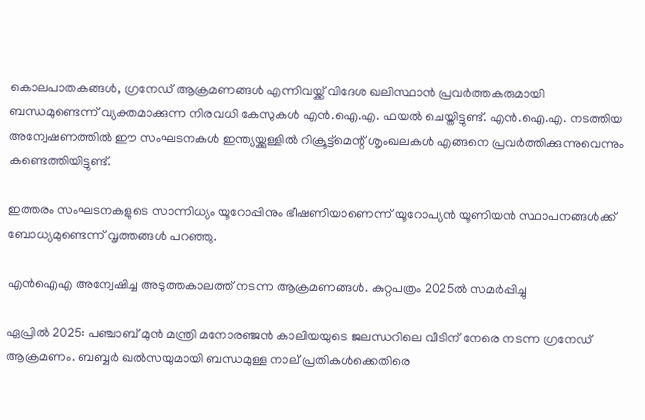കൊലപാതകങ്ങൾ, ഗ്രനേഡ് ആക്രമണങ്ങൾ എന്നിവയ്ക്ക് വിദേശ ഖലിസ്ഥാൻ പ്രവർത്തകരുമായി ബന്ധമുണ്ടെന്ന് വ്യക്തമാക്കുന്ന നിരവധി കേസുകൾ എൻ.ഐ.എ. ഫയൽ ചെയ്തിട്ടുണ്ട്. എൻ.ഐ.എ. നടത്തിയ അന്വേഷണത്തിൽ ഈ സംഘടനകൾ ഇന്ത്യയ്ക്കുള്ളിൽ റിക്രൂട്ട്‌മെന്റ് ശൃംഖലകൾ എങ്ങനെ പ്രവർത്തിക്കുന്നുവെന്നും കണ്ടെത്തിയിട്ടുണ്ട്.

ഇത്തരം സംഘടനകളുടെ സാന്നിധ്യം യൂറോപ്പിനും ഭീഷണിയാണെന്ന് യൂറോപ്യൻ യൂണിയൻ സ്ഥാപനങ്ങൾക്ക് ബോധ്യമുണ്ടെന്ന് വൃത്തങ്ങൾ പറഞ്ഞു.

എൻഐഎ അന്വേഷിച്ച അടുത്തകാലത്ത് നടന്ന ആക്രമണങ്ങൾ. കുറ്റപത്രം 2025ൽ സമർപ്പിച്ചു

ഏപ്രിൽ 2025: പഞ്ചാബ് മുൻ മന്ത്രി മനോരഞ്ജൻ കാലിയയുടെ ജലന്ധറിലെ വീടിന് നേരെ നടന്ന ഗ്രനേഡ് ആക്രമണം. ബബ്ബർ ഖൽസയുമായി ബന്ധമുള്ള നാല് പ്രതികൾക്കെതിരെ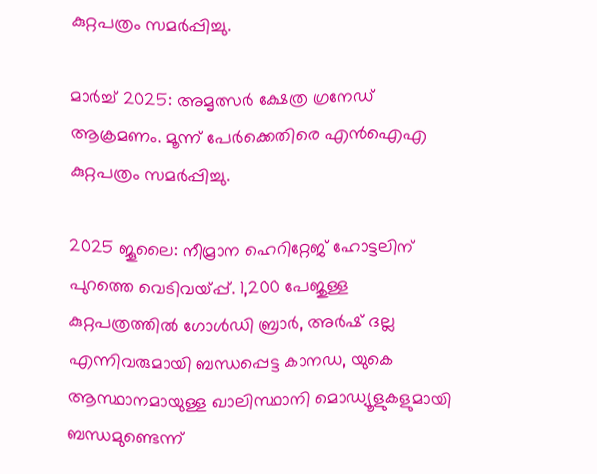കുറ്റപത്രം സമർപ്പിച്ചു.

മാർച്ച് 2025: അമൃത്സർ ക്ഷേത്ര ഗ്രനേഡ് ആക്രമണം. മൂന്ന് പേർക്കെതിരെ എൻഐഎ കുറ്റപത്രം സമർപ്പിച്ചു.

2025 ജൂലൈ: നീമ്രാന ഹെറിറ്റേജ് ഹോട്ടലിന് പുറത്തെ വെടിവയ്പ്പ്. 1,200 പേജുള്ള കുറ്റപത്രത്തിൽ ഗോൾഡി ബ്രാർ, അർഷ് ദല്ല എന്നിവരുമായി ബന്ധപ്പെട്ട കാനഡ, യുകെ ആസ്ഥാനമായുള്ള ഖാലിസ്ഥാനി മൊഡ്യൂളുകളുമായി ബന്ധമുണ്ടെന്ന്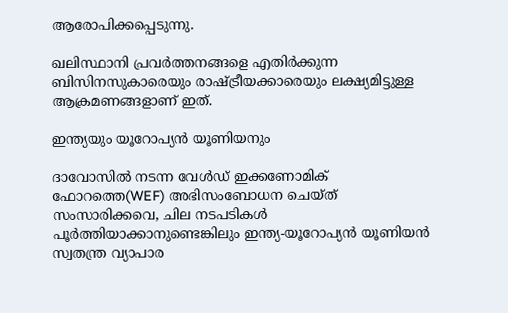ആരോപിക്കപ്പെടുന്നു.

ഖലിസ്ഥാനി പ്രവർത്തനങ്ങളെ എതിർക്കുന്ന ബിസിനസുകാരെയും രാഷ്ട്രീയക്കാരെയും ലക്ഷ്യമിട്ടുള്ള ആക്രമണങ്ങളാണ് ഇത്.

ഇന്ത്യയും യൂറോപ്യൻ യൂണിയനും

ദാവോസിൽ നടന്ന വേൾഡ് ഇക്കണോമിക് ഫോറത്തെ(WEF) അഭിസംബോധന ചെയ്ത് സംസാരിക്കവെ, ചില നടപടികൾ പൂർത്തിയാക്കാനുണ്ടെങ്കിലും ഇന്ത്യ-യൂറോപ്യൻ യൂണിയൻ സ്വതന്ത്ര വ്യാപാര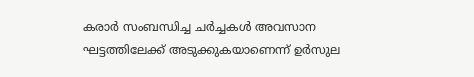കരാർ സംബന്ധിച്ച ചർച്ചകൾ അവസാന ഘട്ടത്തിലേക്ക് അടുക്കുകയാണെന്ന് ഉർസുല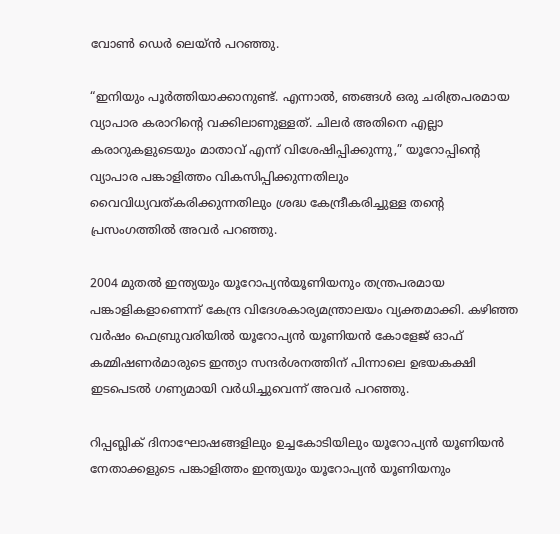വോൺ ഡെർ ലെയ്ൻ പറഞ്ഞു.

“ഇനിയും പൂർത്തിയാക്കാനുണ്ട്. എന്നാൽ, ഞങ്ങൾ ഒരു ചരിത്രപരമായ വ്യാപാര കരാറിന്റെ വക്കിലാണുള്ളത്. ചിലർ അതിനെ എല്ലാ കരാറുകളുടെയും മാതാവ് എന്ന് വിശേഷിപ്പിക്കുന്നു,” യൂറോപ്പിന്റെ വ്യാപാര പങ്കാളിത്തം വികസിപ്പിക്കുന്നതിലും വൈവിധ്യവത്കരിക്കുന്നതിലും ശ്രദ്ധ കേന്ദ്രീകരിച്ചുള്ള തന്റെ പ്രസംഗത്തിൽ അവർ പറഞ്ഞു.

2004 മുതൽ ഇന്ത്യയും യൂറോപ്യൻയൂണിയനും തന്ത്രപരമായ പങ്കാളികളാണെന്ന് കേന്ദ്ര വിദേശകാര്യമന്ത്രാലയം വ്യക്തമാക്കി. കഴിഞ്ഞ വർഷം ഫെബ്രുവരിയിൽ യൂറോപ്യൻ യൂണിയൻ കോളേജ് ഓഫ് കമ്മിഷണർമാരുടെ ഇന്ത്യാ സന്ദർശനത്തിന് പിന്നാലെ ഉഭയകക്ഷി ഇടപെടൽ ഗണ്യമായി വർധിച്ചുവെന്ന് അവർ പറഞ്ഞു.

റിപ്പബ്ലിക് ദിനാഘോഷങ്ങളിലും ഉച്ചകോടിയിലും യൂറോപ്യൻ യൂണിയൻ നേതാക്കളുടെ പങ്കാളിത്തം ഇന്ത്യയും യൂറോപ്യൻ യൂണിയനും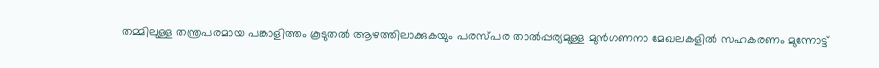തമ്മിലുള്ള തന്ത്രപരമായ പങ്കാളിത്തം കൂടുതൽ ആഴത്തിലാക്കുകയും പരസ്പര താൽപ്പര്യമുള്ള മുൻഗണനാ മേഖലകളിൽ സഹകരണം മുന്നോട്ട്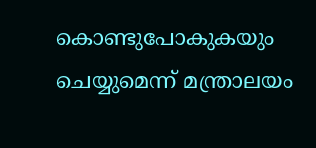കൊണ്ടുപോകുകയും ചെയ്യുമെന്ന് മന്ത്രാലയം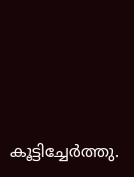കൂട്ടിച്ചേർത്തു.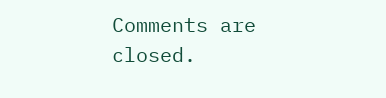Comments are closed.